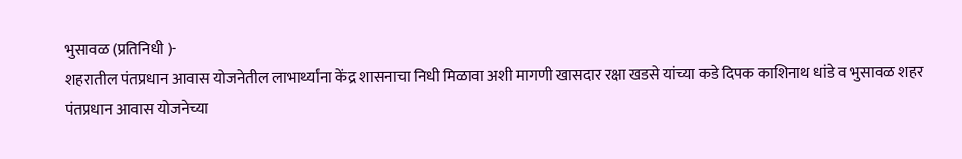भुसावळ (प्रतिनिधी )-
शहरातील पंतप्रधान आवास योजनेतील लाभार्थ्यांना केंद्र शासनाचा निधी मिळावा अशी मागणी खासदार रक्षा खडसे यांच्या कडे दिपक काशिनाथ धांडे व भुसावळ शहर
पंतप्रधान आवास योजनेच्या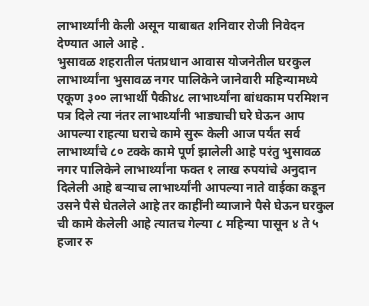लाभार्थ्यांनी केली असून याबाबत शनिवार रोजी निवेदन देण्यात आले आहे .
भुसावळ शहरातील पंतप्रधान आवास योजनेतील घरकुल लाभार्थ्यांना भुसावळ नगर पालिकेने जानेवारी महिन्यामध्ये एकूण ३०० लाभार्थी पैकी४८ लाभार्थ्यांना बांधकाम परमिशन पत्र दिले त्या नंतर लाभार्थ्यांनी भाड्याची घरे घेऊन आप आपल्या राहत्या घराचे कामे सुरू केली आज पर्यंत सर्व लाभार्थ्यांचे ८० टक्के कामे पूर्ण झालेली आहे परंतु भुसावळ नगर पालिकेने लाभार्थ्यांना फक्त १ लाख रुपयांचे अनुदान दिलेली आहे बऱ्याच लाभार्थ्यांनी आपल्या नाते वाईका कडून उसने पैसे घेतलेले आहे तर काहींनी व्याजाने पैसे घेऊन घरकुल ची कामे केलेली आहे त्यातच गेल्या ८ महिन्या पासून ४ ते ५ हजार रु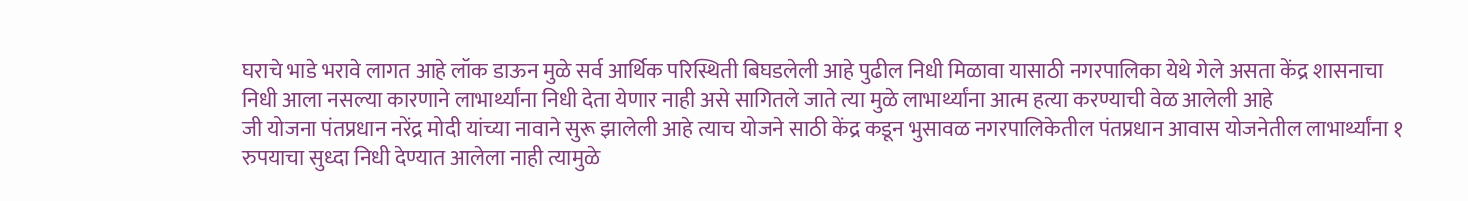घराचे भाडे भरावे लागत आहे लॉक डाऊन मुळे सर्व आर्थिक परिस्थिती बिघडलेली आहे पुढील निधी मिळावा यासाठी नगरपालिका येथे गेले असता केंद्र शासनाचा निधी आला नसल्या कारणाने लाभार्थ्यांना निधी देता येणार नाही असे सागितले जाते त्या मुळे लाभार्थ्यांना आत्म हत्या करण्याची वेळ आलेली आहे
जी योजना पंतप्रधान नरेंद्र मोदी यांच्या नावाने सुरू झालेली आहे त्याच योजने साठी केंद्र कडून भुसावळ नगरपालिकेतील पंतप्रधान आवास योजनेतील लाभार्थ्यांना १ रुपयाचा सुध्दा निधी देण्यात आलेला नाही त्यामुळे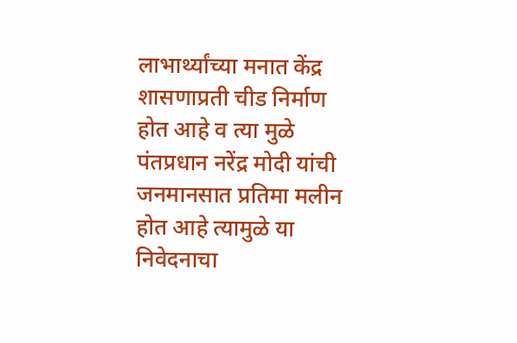लाभार्थ्यांच्या मनात केंद्र शासणाप्रती चीड निर्माण होत आहे व त्या मुळे पंतप्रधान नरेंद्र मोदी यांची जनमानसात प्रतिमा मलीन होत आहे त्यामुळे या निवेदनाचा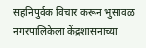सहनिपुर्वक विचार करून भुसावळ नगरपालिकेला केंद्रशासनाच्या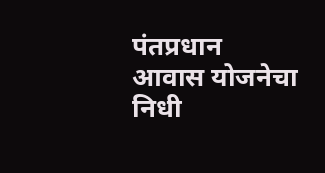पंतप्रधान आवास योजनेचा निधी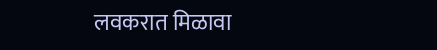लवकरात मिळावा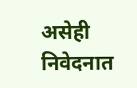असेही निवेदनात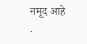नमूद आहे .